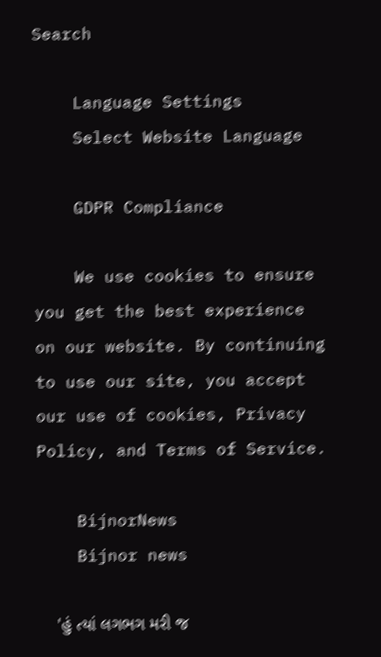Search

    Language Settings
    Select Website Language

    GDPR Compliance

    We use cookies to ensure you get the best experience on our website. By continuing to use our site, you accept our use of cookies, Privacy Policy, and Terms of Service.

    BijnorNews
    Bijnor news

    'હું ત્યાં લગભગ મરી જ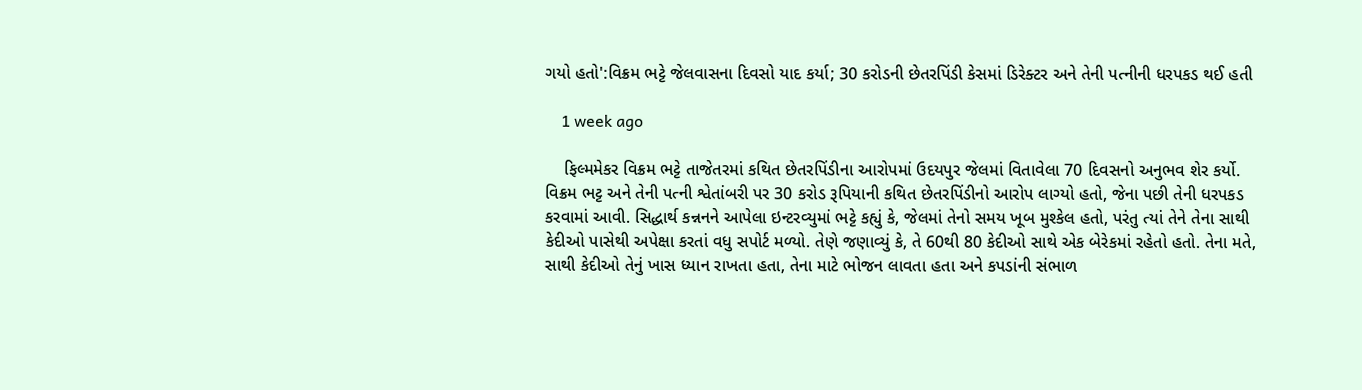ગયો હતો':વિક્રમ ભટ્ટે જેલવાસના દિવસો યાદ કર્યા; 30 કરોડની છેતરપિંડી કેસમાં ડિરેક્ટર અને તેની પત્નીની ધરપકડ થઈ હતી

    1 week ago

    ફિલ્મમેકર વિક્રમ ભટ્ટે તાજેતરમાં કથિત છેતરપિંડીના આરોપમાં ઉદયપુર જેલમાં વિતાવેલા 70 દિવસનો અનુભવ શેર કર્યો. વિક્રમ ભટ્ટ અને તેની પત્ની શ્વેતાંબરી પર 30 કરોડ રૂપિયાની કથિત છેતરપિંડીનો આરોપ લાગ્યો હતો, જેના પછી તેની ધરપકડ કરવામાં આવી. સિદ્ધાર્થ કન્નનને આપેલા ઇન્ટરવ્યુમાં ભટ્ટે કહ્યું કે, જેલમાં તેનો સમય ખૂબ મુશ્કેલ હતો, પરંતુ ત્યાં તેને તેના સાથી કેદીઓ પાસેથી અપેક્ષા કરતાં વધુ સપોર્ટ મળ્યો. તેણે જણાવ્યું કે, તે 60થી 80 કેદીઓ સાથે એક બેરેકમાં રહેતો હતો. તેના મતે, સાથી કેદીઓ તેનું ખાસ ધ્યાન રાખતા હતા, તેના માટે ભોજન લાવતા હતા અને કપડાંની સંભાળ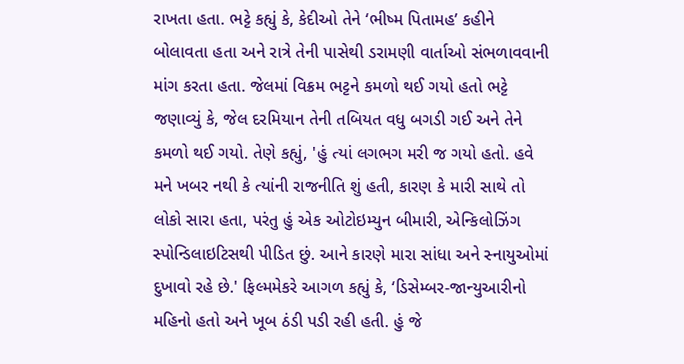રાખતા હતા. ભટ્ટે કહ્યું કે, કેદીઓ તેને ‘ભીષ્મ પિતામહ’ કહીને બોલાવતા હતા અને રાત્રે તેની પાસેથી ડરામણી વાર્તાઓ સંભળાવવાની માંગ કરતા હતા. જેલમાં વિક્રમ ભટ્ટને કમળો થઈ ગયો હતો ભટ્ટે જણાવ્યું કે, જેલ દરમિયાન તેની તબિયત વધુ બગડી ગઈ અને તેને કમળો થઈ ગયો. તેણે કહ્યું, 'હું ત્યાં લગભગ મરી જ ગયો હતો. હવે મને ખબર નથી કે ત્યાંની રાજનીતિ શું હતી, કારણ કે મારી સાથે તો લોકો સારા હતા, પરંતુ હું એક ઓટોઇમ્યુન બીમારી, એન્કિલોઝિંગ સ્પોન્ડિલાઇટિસથી પીડિત છું. આને કારણે મારા સાંધા અને સ્નાયુઓમાં દુખાવો રહે છે.' ફિલ્મમેકરે આગળ કહ્યું કે, ‘ડિસેમ્બર-જાન્યુઆરીનો મહિનો હતો અને ખૂબ ઠંડી પડી રહી હતી. હું જે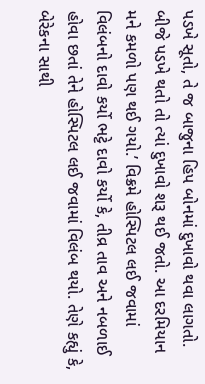પડખે સૂતો, તે જ બાજુના હિપ બોનમાં દુખાવો થવા લાગતો. બીજે પડખે થતો તો ત્યાં દુખાવો શરૂ થઈ જતો. આ દરમિયાન મને કમળો પણ થઈ ગયો.’ વિક્રમે હોસ્પિટલ લઈ જવામાં વિલંબનો દાવો કર્યો ભટ્ટે દાવો કર્યો કે, તીવ્ર તાવ અને નબળાઈ હોવા છતાં તેને હોસ્પિટલ લઈ જવામાં વિલંબ થયો. તેણે કહ્યું કે, બેરેકના સાથી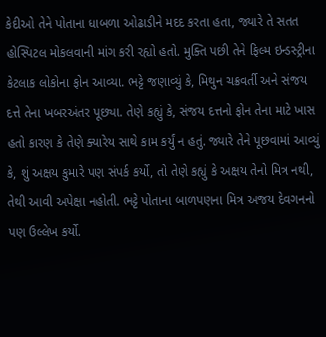કેદીઓ તેને પોતાના ધાબળા ઓઢાડીને મદદ કરતા હતા, જ્યારે તે સતત હોસ્પિટલ મોકલવાની માંગ કરી રહ્યો હતો. મુક્તિ પછી તેને ફિલ્મ ઇન્ડસ્ટ્રીના કેટલાક લોકોના ફોન આવ્યા. ભટ્ટે જણાવ્યું કે, મિથુન ચક્રવર્તી અને સંજય દત્તે તેના ખબરઅંતર પૂછ્યા. તેણે કહ્યું કે, સંજય દત્તનો ફોન તેના માટે ખાસ હતો કારણ કે તેણે ક્યારેય સાથે કામ કર્યું ન હતું. જ્યારે તેને પૂછવામાં આવ્યું કે, શું અક્ષય કુમારે પણ સંપર્ક કર્યો, તો તેણે કહ્યું કે અક્ષય તેનો મિત્ર નથી, તેથી આવી અપેક્ષા નહોતી. ભટ્ટે પોતાના બાળપણના મિત્ર અજય દેવગનનો પણ ઉલ્લેખ કર્યો.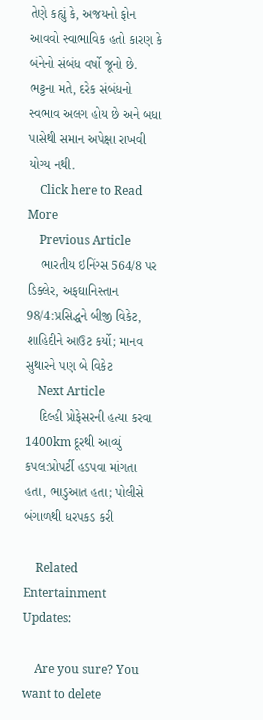તેણે કહ્યું કે, અજયનો ફોન આવવો સ્વાભાવિક હતો કારણ કે બંનેનો સંબંધ વર્ષો જૂનો છે. ભટ્ટના મતે, દરેક સંબંધનો સ્વભાવ અલગ હોય છે અને બધા પાસેથી સમાન અપેક્ષા રાખવી યોગ્ય નથી.
    Click here to Read More
    Previous Article
    ભારતીય ઇનિંગ્સ 564/8 પર ડિક્લેર, અફઘાનિસ્તાન 98/4:પ્રસિદ્ધને બીજી વિકેટ, શાહિદીને આઉટ કર્યો; માનવ સુથારને પણ બે વિકેટ
    Next Article
    દિલ્હી પ્રોફેસરની હત્યા કરવા 1400km દૂરથી આવ્યું કપલ:પ્રોપર્ટી હડપવા માંગતા હતા, ભાડુઆત હતા; પોલીસે બંગાળથી ધરપકડ કરી

    Related Entertainment Updates:

    Are you sure? You want to delete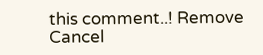this comment..! Remove Cancel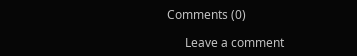Comments (0)

      Leave a comment